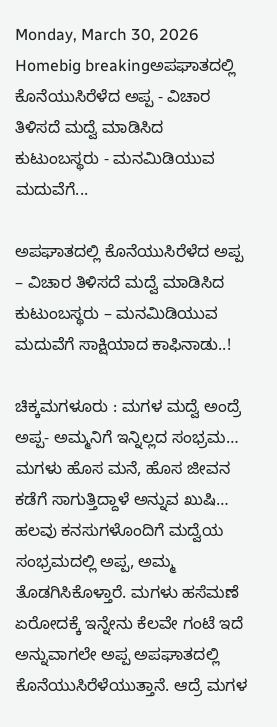Monday, March 30, 2026
Homebig breakingಅಪಘಾತದಲ್ಲಿ ಕೊನೆಯುಸಿರೆಳೆದ ಅಪ್ಪ - ವಿಚಾರ ತಿಳಿಸದೆ ಮದ್ವೆ ಮಾಡಿಸಿದ ಕುಟುಂಬಸ್ಥರು - ಮನಮಿಡಿಯುವ ಮದುವೆಗೆ...

ಅಪಘಾತದಲ್ಲಿ ಕೊನೆಯುಸಿರೆಳೆದ ಅಪ್ಪ – ವಿಚಾರ ತಿಳಿಸದೆ ಮದ್ವೆ ಮಾಡಿಸಿದ ಕುಟುಂಬಸ್ಥರು – ಮನಮಿಡಿಯುವ ಮದುವೆಗೆ ಸಾಕ್ಷಿಯಾದ ಕಾಫಿನಾಡು..!

ಚಿಕ್ಕಮಗಳೂರು : ಮಗಳ ಮದ್ವೆ ಅಂದ್ರೆ ಅಪ್ಪ- ಅಮ್ಮನಿಗೆ ಇನ್ನಿಲ್ಲದ ಸಂಭ್ರಮ… ಮಗಳು ಹೊಸ ಮನೆ, ಹೊಸ ಜೀವನ ಕಡೆಗೆ ಸಾಗುತ್ತಿದ್ದಾಳೆ ಅನ್ನುವ ಖುಷಿ… ಹಲವು ಕನಸುಗಳೊಂದಿಗೆ ಮದ್ವೆಯ ಸಂಭ್ರಮದಲ್ಲಿ ಅಪ್ಪ, ಅಮ್ಮ ತೊಡಗಿಸಿಕೊಳ್ತಾರೆ. ಮಗಳು ಹಸೆಮಣೆ ಏರೋದಕ್ಕೆ ಇನ್ನೇನು ಕೆಲವೇ ಗಂಟೆ ಇದೆ ಅನ್ನುವಾಗಲೇ ಅಪ್ಪ ಅಪಘಾತದಲ್ಲಿ ಕೊನೆಯುಸಿರೆಳೆಯುತ್ತಾನೆ. ಆದ್ರೆ ಮಗಳ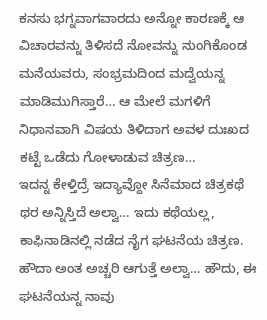ಕನಸು ಭಗ್ನವಾಗವಾರದು ಅನ್ನೋ ಕಾರಣಕ್ಕೆ ಆ ವಿಚಾರವನ್ನು ತಿಳಿಸದೆ ನೋವನ್ನು ನುಂಗಿಕೊಂಡ ಮನೆಯವರು, ಸಂಭ್ರಮದಿಂದ ಮದ್ವೆಯನ್ನ ಮಾಡಿಮುಗಿಸ್ತಾರೆ… ಆ ಮೇಲೆ ಮಗಳಿಗೆ ನಿಧಾನವಾಗಿ ವಿಷಯ ತಿಳಿದಾಗ ಅವಳ ದುಃಖದ ಕಟ್ಟೆ ಒಡೆದು ಗೋಳಾಡುವ ಚಿತ್ರಣ…
ಇದನ್ನ ಕೇಳ್ತಿದ್ರೆ ಇದ್ಯಾವ್ದೋ ಸಿನೆಮಾದ ಚಿತ್ರಕಥೆ ಥರ ಅನ್ನಿಸ್ತಿದೆ ಅಲ್ವಾ… ಇದು ಕಥೆಯಲ್ಲ, ಕಾಫಿನಾಡಿನಲ್ಲಿ ನಡೆದ ನೈಗ ಘಟನೆಯ ಚಿತ್ರಣ. ಹೌದಾ ಅಂತ ಅಚ್ಚರಿ ಆಗುತ್ತೆ ಅಲ್ವಾ… ಹೌದು, ಈ ಘಟನೆಯನ್ನ ನಾವು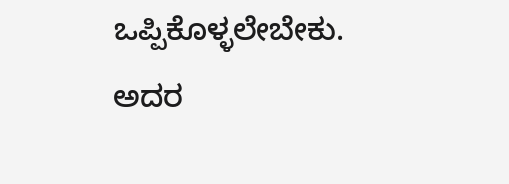ಒಪ್ಪಿಕೊಳ್ಳಲೇಬೇಕು. ಅದರ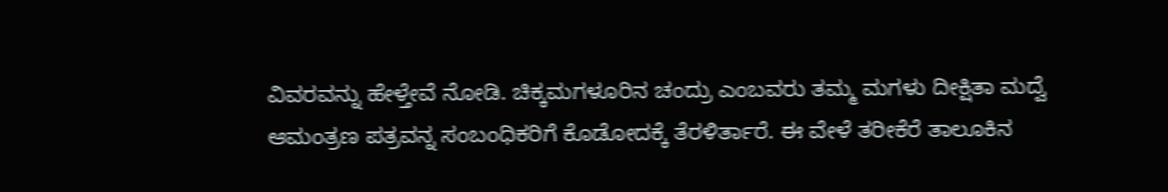ವಿವರವನ್ನು ಹೇಳ್ತೇವೆ ನೋಡಿ. ಚಿಕ್ಕಮಗಳೂರಿನ ಚಂದ್ರು ಎಂಬವರು ತಮ್ಮ ಮಗಳು ದೀಕ್ಷಿತಾ ಮದ್ವೆ ಆಮಂತ್ರಣ ಪತ್ರವನ್ನ ಸಂಬಂಧಿಕರಿಗೆ ಕೊಡೋದಕ್ಕೆ ತೆರಳಿರ್ತಾರೆ. ಈ ವೇಳೆ ತರೀಕೆರೆ ತಾಲೂಕಿನ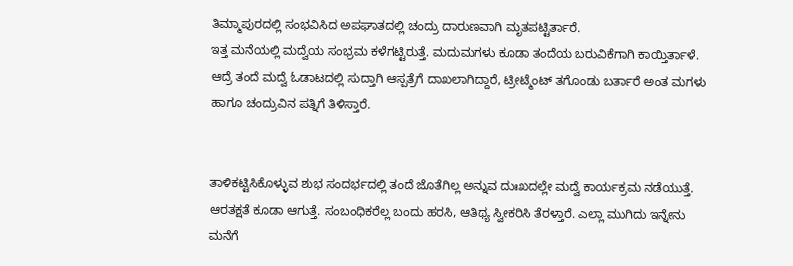ತಿಮ್ಮಾಪುರದಲ್ಲಿ ಸಂಭವಿಸಿದ ಅಪಘಾತದಲ್ಲಿ ಚಂದ್ರು ದಾರುಣವಾಗಿ ಮೃತಪಟ್ಟಿರ್ತಾರೆ.
ಇತ್ತ ಮನೆಯಲ್ಲಿ ಮದ್ವೆಯ ಸಂಭ್ರಮ ಕಳೆಗಟ್ಟಿರುತ್ತೆ. ಮದುಮಗಳು ಕೂಡಾ ತಂದೆಯ ಬರುವಿಕೆಗಾಗಿ ಕಾಯ್ತಿರ್ತಾಳೆ. ಆದ್ರೆ ತಂದೆ ಮದ್ವೆ ಓಡಾಟದಲ್ಲಿ ಸುದ್ತಾಗಿ ಆಸ್ಪತ್ರೆಗೆ ದಾಖಲಾಗಿದ್ದಾರೆ, ಟ್ರೀಟ್ಮೆಂಟ್‌ ತಗೊಂಡು ಬರ್ತಾರೆ ಅಂತ ಮಗಳು ಹಾಗೂ ಚಂದ್ರುವಿನ ಪತ್ನಿಗೆ ತಿಳಿಸ್ತಾರೆ.


ತಾಳಿಕಟ್ಟಿಸಿಕೊಳ್ಳುವ ಶುಭ ಸಂದರ್ಭದಲ್ಲಿ ತಂದೆ ಜೊತೆಗಿಲ್ಲ ಅನ್ನುವ ದುಃಖದಲ್ಲೇ ಮದ್ವೆ ಕಾರ್ಯಕ್ರಮ ನಡೆಯುತ್ತೆ. ಆರತಕ್ಷತೆ ಕೂಡಾ ಆಗುತ್ತೆ. ಸಂಬಂಧಿಕರೆಲ್ಲ ಬಂದು ಹರಸಿ, ಆತಿಥ್ಯ ಸ್ವೀಕರಿಸಿ ತೆರಳ್ತಾರೆ. ಎಲ್ಲಾ ಮುಗಿದು ಇನ್ನೇನು ಮನೆಗೆ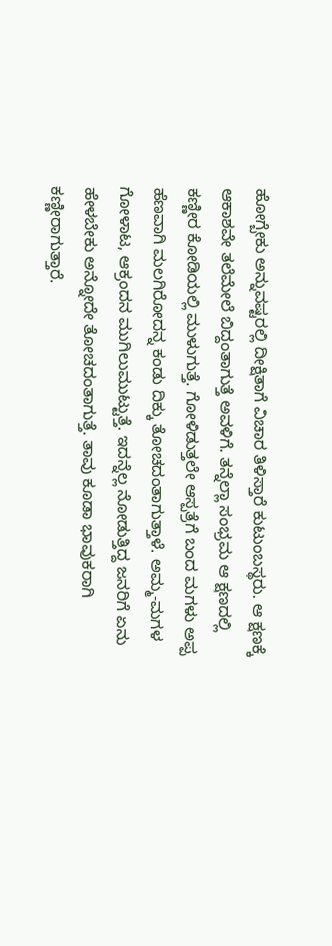ಹೋಗ್ಬೇಕು ಅನ್ನುವಷ್ಟರಲ್ಲಿ ದೀಕ್ಷಿತಾಗೆ ವಿಚಾರ ತಿಳಿಸ್ತಾರೆ ಕುಟುಂಬಸ್ಥರು. ಆ ಕ್ಷಣಕ್ಕೆ ಆಕಾಶವೇ ತಲೆಮೇಲೆ ಬಿದ್ದಂತಾಗುತ್ತೆ ಅವಳಿಗೆ. ತನ್ನೆಲ್ಲಾ ಸಂಭ್ರಮ ಆ ಕ್ಷಣದಲ್ಲಿ ಕಣ್ಣೀರ ಕೋಡಿಯಲ್ಲಿ ಮುಳುಗುತ್ತೆ. ಗೋಳಿಡುತ್ತಲೇ ಆಸ್ಪತ್ರೆಗೆ ಬಂದ ಮಗಳು ಅಪ್ಪ ಹೆಣವಾಗಿ ಮಲಗಿರೋದನ್ನ ಕಂಡು ದಿಕ್ಕು ತೋಚದಂತಾಗುತ್ತಾಳೆ. ಅಮ್ಮ-ಮಗಳ ಗೋಳಾಟ, ಆಕ್ರಂದನ ಮುಗಿಲುಮುಟ್ಟುತ್ತೆ. ಇದನ್ನೆಲ್ಲ ನೋಡುತ್ತಿದ್ದ ಜನರಿಗೆ ಏನು ಹೇಳಬೇಕು ಅನ್ನೋದೇ ತೋಚದಂತಾಗುತ್ತೆ. ತಾವು ಕೂಡಾ ಭಾವುಕರಾಗಿ ಕಣ್ಣೀರಾಗುತ್ತಾರೆ.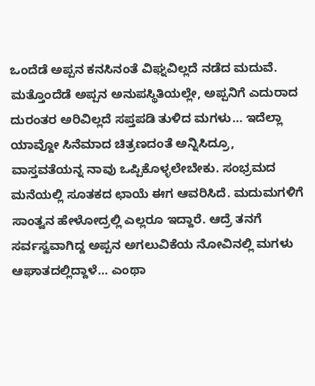ಒಂದೆಡೆ ಅಪ್ಪನ ಕನಸಿನಂತೆ ವಿಘ್ನವಿಲ್ಲದೆ ನಡೆದ ಮದುವೆ. ಮತ್ತೊಂದೆಡೆ ಅಪ್ಪನ ಅನುಪಸ್ಥಿತಿಯಲ್ಲೇ, ಅಪ್ಪನಿಗೆ ಎದುರಾದ ದುರಂತರ ಅರಿವಿಲ್ಲದೆ ಸಪ್ತಪಡಿ ತುಳಿದ ಮಗಳು… ಇದೆಲ್ಲಾ ಯಾವ್ದೋ ಸಿನೆಮಾದ ಚಿತ್ರಣದಂತೆ ಅನ್ನಿಸಿದ್ರೂ, ವಾಸ್ತವತೆಯನ್ನ ನಾವು ಒಪ್ಪಿಕೊಳ್ಳಲೇಬೇಕು. ಸಂಭ್ರಮದ ಮನೆಯಲ್ಲಿ ಸೂತಕದ ಛಾಯೆ ಈಗ ಆವರಿಸಿದೆ. ಮದುಮಗಳಿಗೆ ಸಾಂತ್ವನ ಹೇಳೋದ್ರಲ್ಲಿ ಎಲ್ಲರೂ ಇದ್ದಾರೆ. ಆದ್ರೆ ತನಗೆ ಸರ್ವಸ್ವವಾಗಿದ್ದ ಅಪ್ಪನ ಅಗಲುವಿಕೆಯ ನೋವಿನಲ್ಲಿ ಮಗಳು ಆಘಾತದಲ್ಲಿದ್ದಾಳೆ… ಎಂಥಾ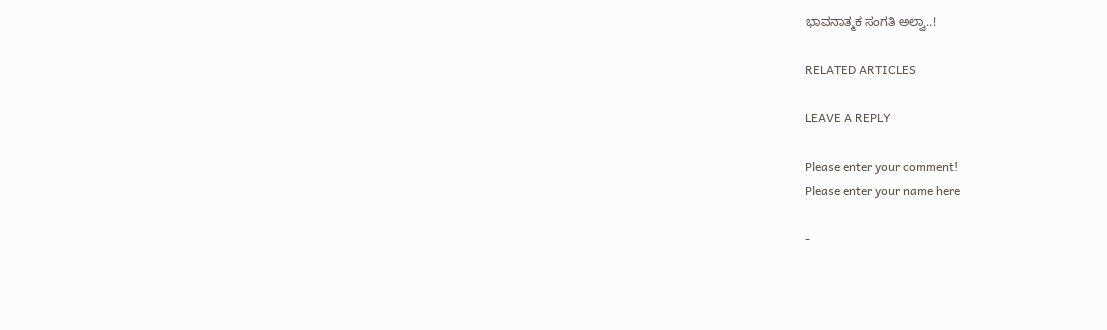ಭಾವನಾತ್ಮಕ ಸಂಗತಿ ಅಲ್ವಾ..!

RELATED ARTICLES

LEAVE A REPLY

Please enter your comment!
Please enter your name here

-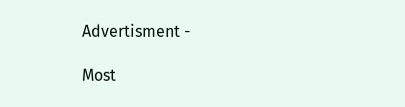Advertisment -

Most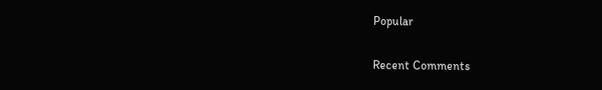Popular

Recent Comments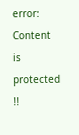error: Content is protected !!